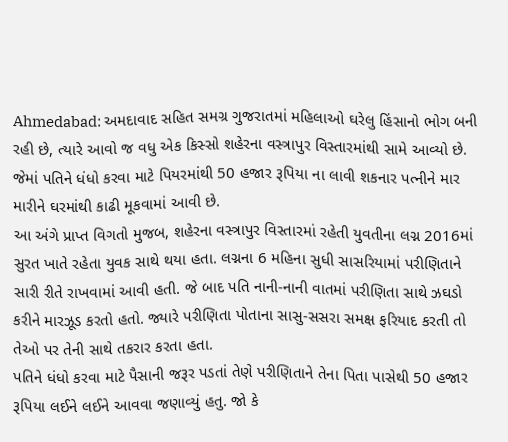Ahmedabad: અમદાવાદ સહિત સમગ્ર ગુજરાતમાં મહિલાઓ ઘરેલુ હિંસાનો ભોગ બની રહી છે, ત્યારે આવો જ વધુ એક કિસ્સો શહેરના વસ્ત્રાપુર વિસ્તારમાંથી સામે આવ્યો છે. જેમાં પતિને ધંધો કરવા માટે પિયરમાંથી 50 હજાર રૂપિયા ના લાવી શકનાર પત્નીને માર મારીને ઘરમાંથી કાઢી મૂકવામાં આવી છે.
આ અંગે પ્રાપ્ત વિગતો મુજબ, શહેરના વસ્ત્રાપુર વિસ્તારમાં રહેતી યુવતીના લગ્ન 2016માં સુરત ખાતે રહેતા યુવક સાથે થયા હતા. લગ્નના 6 મહિના સુધી સાસરિયામાં પરીણિતાને સારી રીતે રાખવામાં આવી હતી. જે બાદ પતિ નાની-નાની વાતમાં પરીણિતા સાથે ઝઘડો કરીને મારઝૂડ કરતો હતો. જ્યારે પરીણિતા પોતાના સાસુ-સસરા સમક્ષ ફરિયાદ કરતી તો તેઓ પર તેની સાથે તકરાર કરતા હતા.
પતિને ધંધો કરવા માટે પૈસાની જરૂર પડતાં તેણે પરીણિતાને તેના પિતા પાસેથી 50 હજાર રૂપિયા લઈને લઈને આવવા જણાવ્યું હતુ. જો કે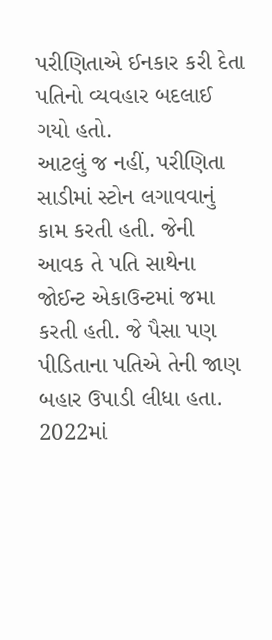પરીણિતાએ ઈનકાર કરી દેતા પતિનો વ્યવહાર બદલાઈ ગયો હતો.
આટલું જ નહીં, પરીણિતા સાડીમાં સ્ટોન લગાવવાનું કામ કરતી હતી. જેની આવક તે પતિ સાથેના જોઈન્ટ એકાઉન્ટમાં જમા કરતી હતી. જે પૈસા પણ પીડિતાના પતિએ તેની જાણ બહાર ઉપાડી લીધા હતા. 2022માં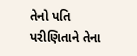તેનો પતિ પરીણિતાને તેના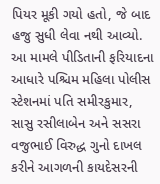પિયર મૂકી ગયો હતો, જે બાદ હજુ સુધી લેવા નથી આવ્યો.
આ મામલે પીડિતાની ફરિયાદના આધારે પશ્ચિમ મહિલા પોલીસ સ્ટેશનમાં પતિ સમીરકુમાર, સાસુ રસીલાબેન અને સસરા વજુભાઈ વિરુદ્ધ ગુનો દાખલ કરીને આગળની કાયદેસરની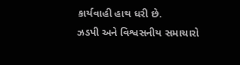કાર્યવાહી હાથ ધરી છે.
ઝડપી અને વિશ્વસનીય સમાચારો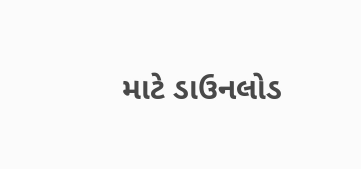માટે ડાઉનલોડ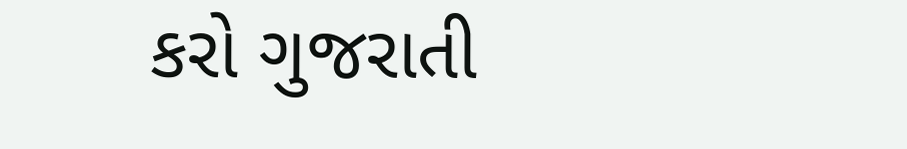કરો ગુજરાતી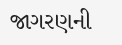જાગરણની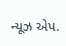ન્યૂઝ એપ.